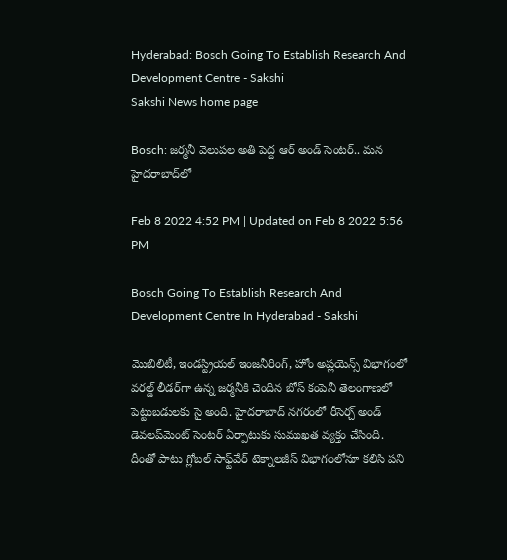Hyderabad: Bosch Going To Establish Research And Development Centre - Sakshi
Sakshi News home page

Bosch: జర్మనీ వెలుపల అతి పెద్ద ఆర్‌ అండ్‌ సెంటర్‌.. మన హైదరాబాద్‌లో

Feb 8 2022 4:52 PM | Updated on Feb 8 2022 5:56 PM

Bosch Going To Establish Research And Development Centre In Hyderabad - Sakshi

మొబిలిటీ, ఇండస్ట్రియల్‌ ఇంజనీరింగ్‌, హోం అప్లయెన్స్‌ విభాగంలో వరల్డ్‌ లీడర్‌గా ఉన్న జర్మనీకి చెందిన బోస్‌ కంపెనీ తెలంగాణలో పెట్టుబడులకు సై అంది. హైదరాబాద్‌ నగరంలో రీసెర్చ్‌ అండ్‌ డెవలప్‌మెంట్‌ సెంటర్‌ ఏర్పాటుకు సుముఖత వ్యక్తం చేసింది. దీంతో పాటు గ్లోబల్‌ సాఫ్ట్‌వేర్‌ టెక్నాలజీస్‌ విభాగంలోనూ కలిసి పని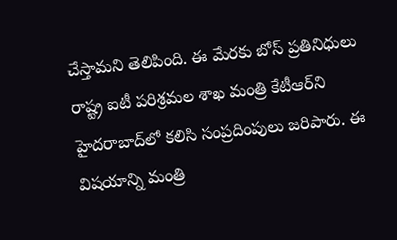చేస్తామని తెలిపింది. ఈ మేరకు బోస్‌ ప్రతినిధులు రాష్ట్ర ఐటీ పరిశ్రమల శాఖ మంత్రి కేటీఆర్‌ని హైదరాబాద్‌లో కలిసి సంప్రదింపులు జరిపారు. ఈ విషయాన్ని మంత్రి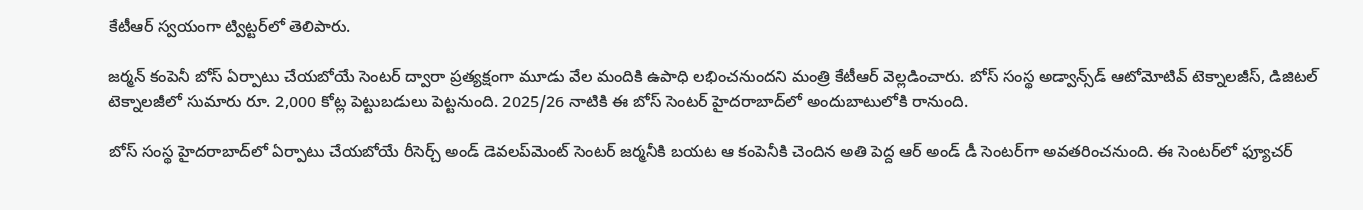కేటీఆర్‌ స్వయంగా ట్విట్టర్‌లో తెలిపారు.

జర్మన్‌ కంపెనీ బోస్‌ ఏర్పాటు చేయబోయే సెంటర్‌ ద్వారా ప్రత్యక్షంగా మూడు వేల మందికి ఉపాధి లభించనుందని మంత్రి కేటీఆర్‌ వెల్లడించారు. బోస్‌ సంస్థ అడ్వాన్స్‌డ్‌ ఆటోమోటివ్‌ టెక్నాలజీస్‌, డిజిటల్‌ టెక్నాలజీలో సుమారు రూ. 2,000 కోట్ల పెట్టుబడులు పెట్టనుంది. 2025/26 నాటికి ఈ బోస్‌ సెంటర్‌ హైదరాబాద్‌లో అందుబాటులోకి రానుంది.

బోస్‌ సంస్థ హైదరాబాద్‌లో ఏర్పాటు చేయబోయే రీసెర్చ్‌ అండ్‌ డెవలప్‌మెంట్‌ సెంటర్‌ జర్మనీకి బయట ఆ కంపెనీకి చెందిన అతి పెద్ద ఆర్‌ అండ్‌ డీ సెంటర్‌గా అవతరించనుంది. ఈ సెంటర్‌లో ఫ్యూచర్‌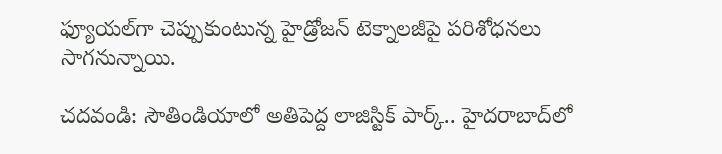ఫ్యూయల్‌గా చెప్పుకుంటున్న హైడ్రోజన్‌ టెక్నాలజీపై పరిశోధనలు సాగనున్నాయి.

చదవండి: సౌతిండియాలో అతిపెద్ద లాజిస్టిక్‌ పార్క్‌.. హైదరాబాద్‌లో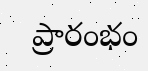ప్రారంభం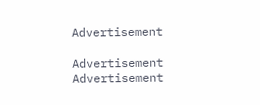Advertisement

Advertisement
Advertisement